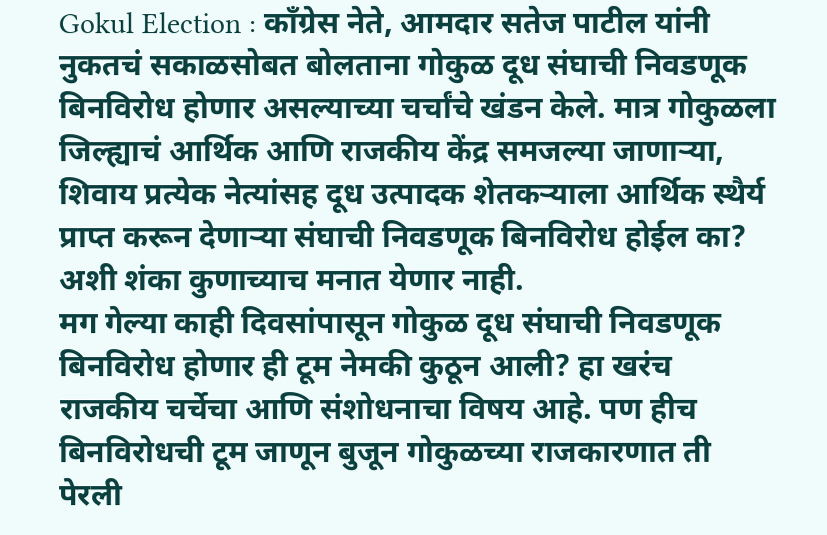Gokul Election : काँग्रेस नेते, आमदार सतेज पाटील यांनी नुकतचं सकाळसोबत बोलताना गोकुळ दूध संघाची निवडणूक बिनविरोध होणार असल्याच्या चर्चांचे खंडन केले. मात्र गोकुळला जिल्ह्याचं आर्थिक आणि राजकीय केंद्र समजल्या जाणाऱ्या, शिवाय प्रत्येक नेत्यांसह दूध उत्पादक शेतकऱ्याला आर्थिक स्थैर्य प्राप्त करून देणाऱ्या संघाची निवडणूक बिनविरोध होईल का? अशी शंका कुणाच्याच मनात येणार नाही.
मग गेल्या काही दिवसांपासून गोकुळ दूध संघाची निवडणूक बिनविरोध होणार ही टूम नेमकी कुठून आली? हा खरंच राजकीय चर्चेचा आणि संशोधनाचा विषय आहे. पण हीच बिनविरोधची टूम जाणून बुजून गोकुळच्या राजकारणात ती पेरली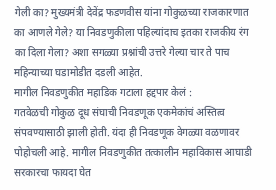गेली का? मुख्यमंत्री देवेंद्र फडणवीस यांना गोकुळच्या राजकारणात का आणले गेले? या निवडणुकीला पहिल्यांदाच इतका राजकीय रंग का दिला गेला? अशा सगळ्या प्रश्नांची उत्तरे गेल्या चार ते पाच महिन्याच्या घडामोडीत दडली आहेत.
मागील निवडणुकीत महाडिक गटाला हद्दपार केलं :
गतवेळची गोकुळ दूध संघाची निवडणूक एकमेकांचं अस्तित्व संपवण्यासाठी झाली होती. यंदा ही निवडणूक वेगळ्या वळणावर पोहोचली आहे. मागील निवडणुकीत तत्कालीन महाविकास आघाडी सरकारचा फायदा घेत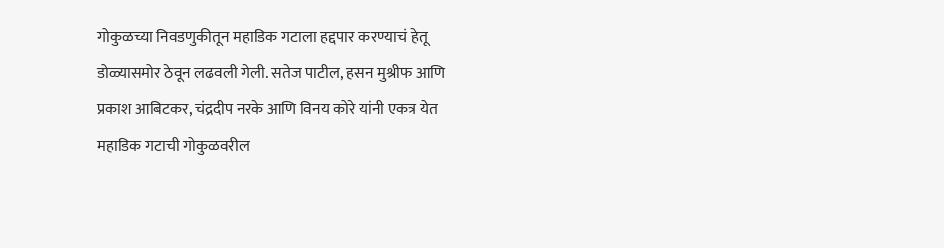गोकुळच्या निवडणुकीतून महाडिक गटाला हद्दपार करण्याचं हेतू डोळ्यासमोर ठेवून लढवली गेली. सतेज पाटील, हसन मुश्रीफ आणि प्रकाश आबिटकर, चंद्रदीप नरके आणि विनय कोरे यांनी एकत्र येत महाडिक गटाची गोकुळवरील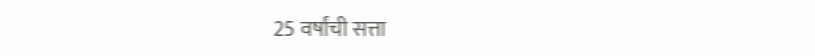25 वर्षांची सत्ता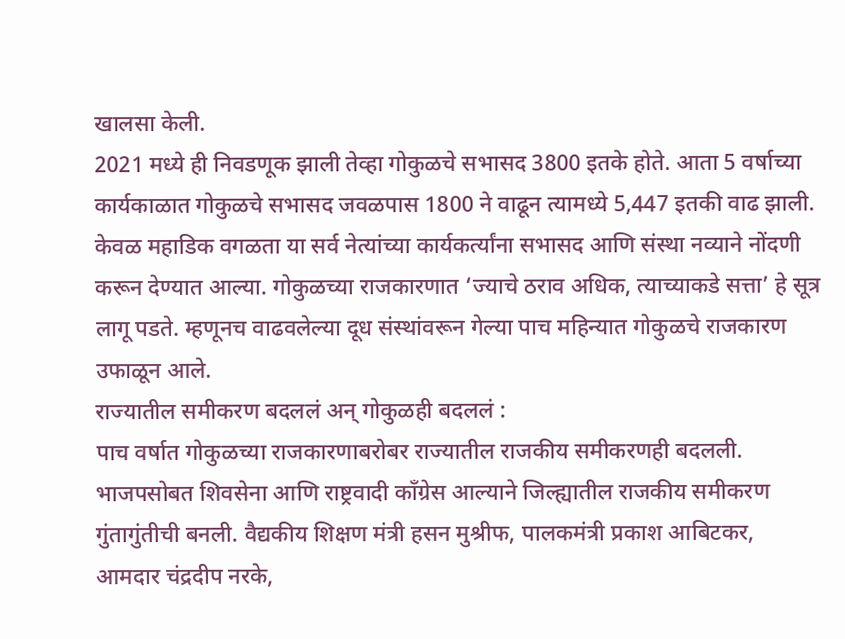खालसा केली.
2021 मध्ये ही निवडणूक झाली तेव्हा गोकुळचे सभासद 3800 इतके होते. आता 5 वर्षाच्या कार्यकाळात गोकुळचे सभासद जवळपास 1800 ने वाढून त्यामध्ये 5,447 इतकी वाढ झाली. केवळ महाडिक वगळता या सर्व नेत्यांच्या कार्यकर्त्यांना सभासद आणि संस्था नव्याने नोंदणी करून देण्यात आल्या. गोकुळच्या राजकारणात ‘ज्याचे ठराव अधिक, त्याच्याकडे सत्ता’ हे सूत्र लागू पडते. म्हणूनच वाढवलेल्या दूध संस्थांवरून गेल्या पाच महिन्यात गोकुळचे राजकारण उफाळून आले.
राज्यातील समीकरण बदललं अन् गोकुळही बदललं :
पाच वर्षात गोकुळच्या राजकारणाबरोबर राज्यातील राजकीय समीकरणही बदलली. भाजपसोबत शिवसेना आणि राष्ट्रवादी काँग्रेस आल्याने जिल्ह्यातील राजकीय समीकरण गुंतागुंतीची बनली. वैद्यकीय शिक्षण मंत्री हसन मुश्रीफ, पालकमंत्री प्रकाश आबिटकर, आमदार चंद्रदीप नरके,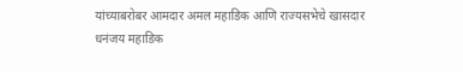यांच्याबरोबर आमदार अमल महाडिक आणि राज्यसभेचे खासदार धनंजय महाडिक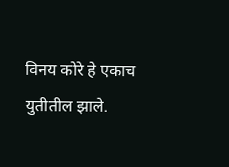विनय कोरे हे एकाच युतीतील झाले.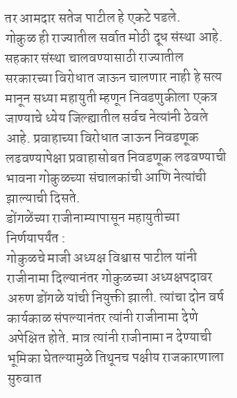तर आमदार सतेज पाटील हे एकटे पडले.
गोकुळ ही राज्यातील सर्वात मोठी दूध संस्था आहे. सहकार संस्था चालवण्यासाठी राज्यातील सरकारच्या विरोधात जाऊन चालणार नाही हे सत्य मानून सध्या महायुती म्हणून निवडणुकीला एकत्र जाण्याचे ध्येय जिल्ह्यातील सर्वच नेत्यांनी ठेवले आहे. प्रवाहाच्या विरोधात जाऊन निवडणूक लढवण्यापेक्षा प्रवाहासोबत निवडणूक लढवण्याची भावना गोकुळच्या संचालकांची आणि नेत्यांची झाल्याची दिसते.
डोंगळेंच्या राजीनाम्यापासून महायुतीच्या निर्णयापर्यंत :
गोकुळचे माजी अध्यक्ष विश्वास पाटील यांनी राजीनामा दिल्यानंतर गोकुळच्या अध्यक्षपदावर अरुण डोंगळे यांची नियुक्ती झाली. त्यांचा दोन वर्ष कार्यकाळ संपल्यानंतर त्यांनी राजीनामा देणे अपेक्षित होते. मात्र त्यांनी राजीनामा न देण्याची भूमिका घेतल्यामुळे तिथूनच पक्षीय राजकारणाला सुरुवात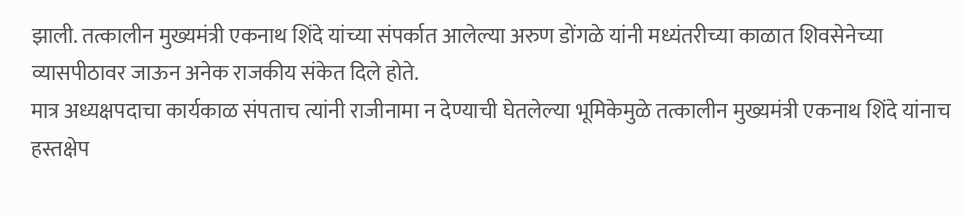झाली. तत्कालीन मुख्यमंत्री एकनाथ शिंदे यांच्या संपर्कात आलेल्या अरुण डोंगळे यांनी मध्यंतरीच्या काळात शिवसेनेच्या व्यासपीठावर जाऊन अनेक राजकीय संकेत दिले होते.
मात्र अध्यक्षपदाचा कार्यकाळ संपताच त्यांनी राजीनामा न देण्याची घेतलेल्या भूमिकेमुळे तत्कालीन मुख्यमंत्री एकनाथ शिंदे यांनाच हस्तक्षेप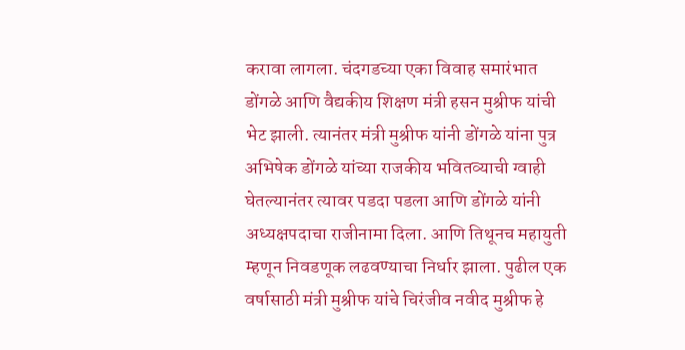करावा लागला. चंदगडच्या एका विवाह समारंभात डोंगळे आणि वैद्यकीय शिक्षण मंत्री हसन मुश्रीफ यांची भेट झाली. त्यानंतर मंत्री मुश्रीफ यांनी डोंगळे यांना पुत्र अभिषेक डोंगळे यांच्या राजकीय भवितव्याची ग्वाही घेतल्यानंतर त्यावर पडदा पडला आणि डोंगळे यांनी अध्यक्षपदाचा राजीनामा दिला. आणि तिथूनच महायुती म्हणून निवडणूक लढवण्याचा निर्धार झाला. पुढील एक वर्षासाठी मंत्री मुश्रीफ यांचे चिरंजीव नवीद मुश्रीफ हे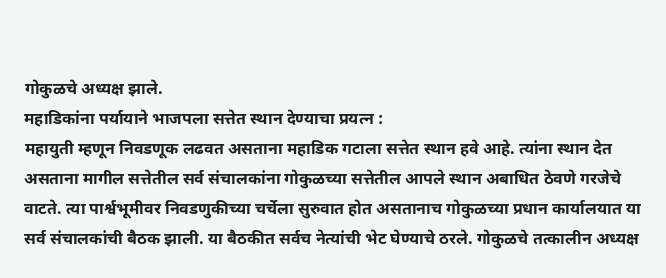गोकुळचे अध्यक्ष झाले.
महाडिकांना पर्यायाने भाजपला सत्तेत स्थान देण्याचा प्रयत्न :
महायुती म्हणून निवडणूक लढवत असताना महाडिक गटाला सत्तेत स्थान हवे आहे. त्यांना स्थान देत असताना मागील सत्तेतील सर्व संचालकांना गोकुळच्या सत्तेतील आपले स्थान अबाधित ठेवणे गरजेचे वाटते. त्या पार्श्वभूमीवर निवडणुकीच्या चर्चेला सुरुवात होत असतानाच गोकुळच्या प्रधान कार्यालयात या सर्व संचालकांची बैठक झाली. या बैठकीत सर्वच नेत्यांची भेट घेण्याचे ठरले. गोकुळचे तत्कालीन अध्यक्ष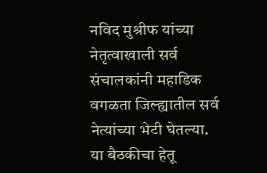नविद मुश्रीफ यांच्या नेतृत्वाखाली सर्व संचालकांनी महाडिक वगळता जिल्ह्यातील सर्व नेत्यांच्या भेटी घेतल्या.
या बैठकीचा हेतू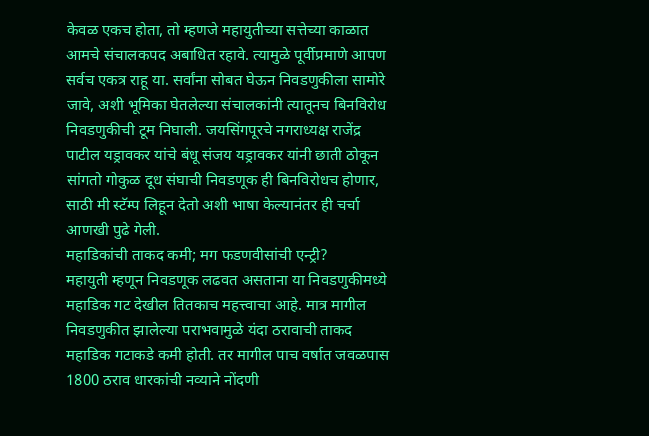केवळ एकच होता, तो म्हणजे महायुतीच्या सत्तेच्या काळात आमचे संचालकपद अबाधित रहावे. त्यामुळे पूर्वीप्रमाणे आपण सर्वच एकत्र राहू या. सर्वांना सोबत घेऊन निवडणुकीला सामोरे जावे, अशी भूमिका घेतलेल्या संचालकांनी त्यातूनच बिनविरोध निवडणुकीची टूम निघाली. जयसिंगपूरचे नगराध्यक्ष राजेंद्र पाटील यड्रावकर यांचे बंधू संजय यड्रावकर यांनी छाती ठोकून सांगतो गोकुळ दूध संघाची निवडणूक ही बिनविरोधच होणार, साठी मी स्टॅम्प लिहून देतो अशी भाषा केल्यानंतर ही चर्चा आणखी पुढे गेली.
महाडिकांची ताकद कमी; मग फडणवीसांची एन्ट्री?
महायुती म्हणून निवडणूक लढवत असताना या निवडणुकीमध्ये महाडिक गट देखील तितकाच महत्त्वाचा आहे. मात्र मागील निवडणुकीत झालेल्या पराभवामुळे यंदा ठरावाची ताकद महाडिक गटाकडे कमी होती. तर मागील पाच वर्षात जवळपास 1800 ठराव धारकांची नव्याने नोंदणी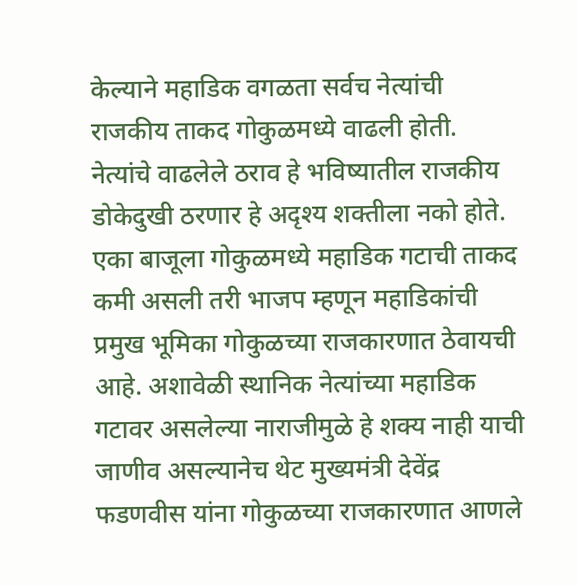केल्याने महाडिक वगळता सर्वच नेत्यांची राजकीय ताकद गोकुळमध्ये वाढली होती. नेत्यांचे वाढलेले ठराव हे भविष्यातील राजकीय डोकेदुखी ठरणार हे अदृश्य शक्तीला नको होते.
एका बाजूला गोकुळमध्ये महाडिक गटाची ताकद कमी असली तरी भाजप म्हणून महाडिकांची प्रमुख भूमिका गोकुळच्या राजकारणात ठेवायची आहे. अशावेळी स्थानिक नेत्यांच्या महाडिक गटावर असलेल्या नाराजीमुळे हे शक्य नाही याची जाणीव असल्यानेच थेट मुख्यमंत्री देवेंद्र फडणवीस यांना गोकुळच्या राजकारणात आणले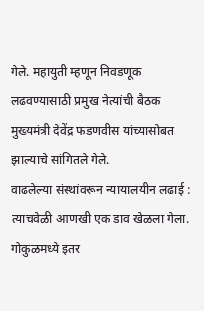गेले. महायुती म्हणून निवडणूक लढवण्यासाठी प्रमुख नेत्यांची बैठक मुख्यमंत्री देवेंद्र फडणवीस यांच्यासोबत झाल्याचे सांगितले गेले.
वाढलेल्या संस्थांवरून न्यायालयीन लढाई :
त्याचवेळी आणखी एक डाव खेळला गेला. गोकुळमध्ये इतर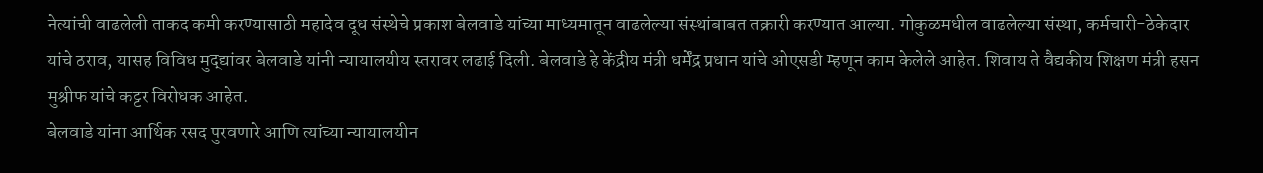नेत्यांची वाढलेली ताकद कमी करण्यासाठी महादेव दूध संस्थेचे प्रकाश बेलवाडे यांच्या माध्यमातून वाढलेल्या संस्थांबाबत तक्रारी करण्यात आल्या. गोकुळमधील वाढलेल्या संस्था, कर्मचारी-ठेकेदार यांचे ठराव, यासह विविध मुद्द्यांवर बेलवाडे यांनी न्यायालयीय स्तरावर लढाई दिली. बेलवाडे हे केंद्रीय मंत्री धर्मेंद्र प्रधान यांचे ओएसडी म्हणून काम केलेले आहेत. शिवाय ते वैद्यकीय शिक्षण मंत्री हसन मुश्रीफ यांचे कट्टर विरोधक आहेत.
बेलवाडे यांना आर्थिक रसद पुरवणारे आणि त्यांच्या न्यायालयीन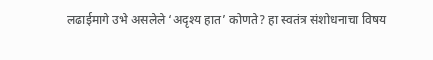लढाईमागे उभे असलेले ‘अदृश्य हात’ कोणते? हा स्वतंत्र संशोधनाचा विषय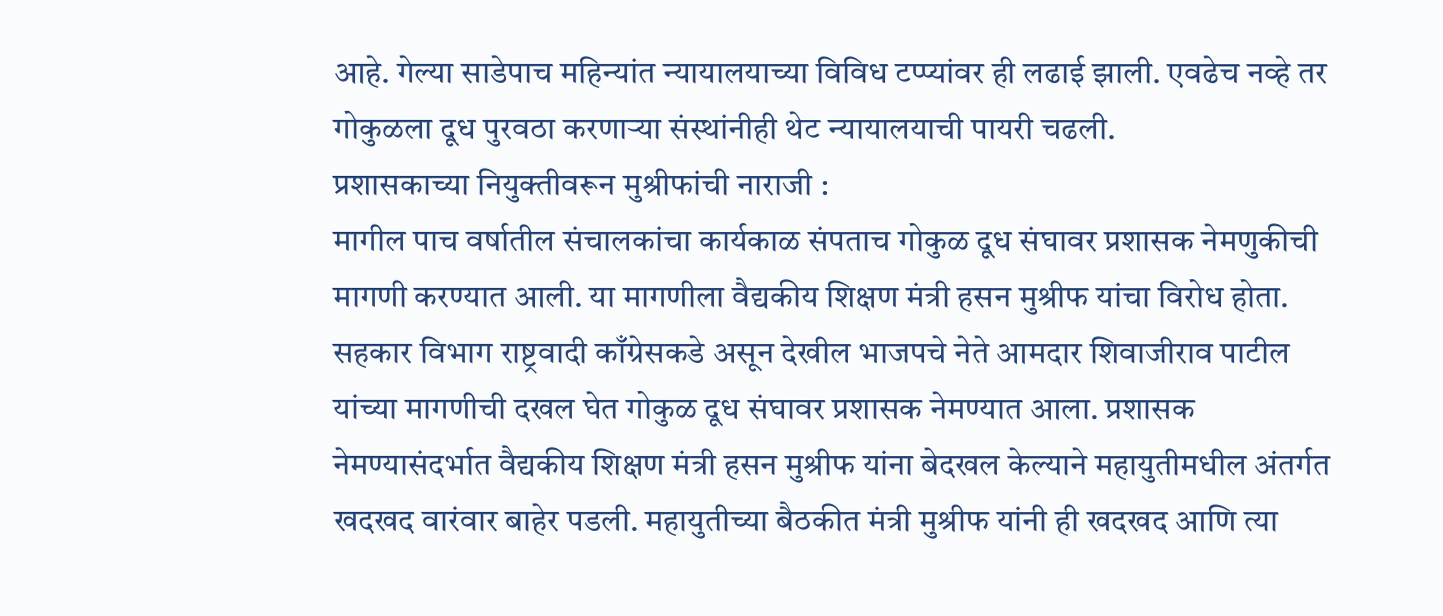आहे. गेल्या साडेपाच महिन्यांत न्यायालयाच्या विविध टप्प्यांवर ही लढाई झाली. एवढेच नव्हे तर गोकुळला दूध पुरवठा करणाऱ्या संस्थांनीही थेट न्यायालयाची पायरी चढली.
प्रशासकाच्या नियुक्तीवरून मुश्रीफांची नाराजी :
मागील पाच वर्षातील संचालकांचा कार्यकाळ संपताच गोकुळ दूध संघावर प्रशासक नेमणुकीची मागणी करण्यात आली. या मागणीला वैद्यकीय शिक्षण मंत्री हसन मुश्रीफ यांचा विरोध होता. सहकार विभाग राष्ट्रवादी काँग्रेसकडे असून देखील भाजपचे नेते आमदार शिवाजीराव पाटील यांच्या मागणीची दखल घेत गोकुळ दूध संघावर प्रशासक नेमण्यात आला. प्रशासक नेमण्यासंदर्भात वैद्यकीय शिक्षण मंत्री हसन मुश्रीफ यांना बेदखल केल्याने महायुतीमधील अंतर्गत खदखद वारंवार बाहेर पडली. महायुतीच्या बैठकीत मंत्री मुश्रीफ यांनी ही खदखद आणि त्या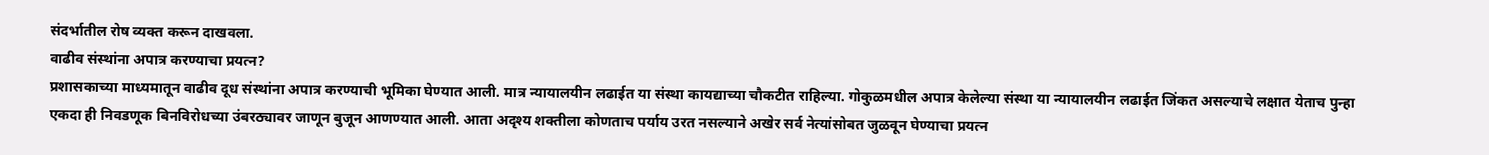संदर्भातील रोष व्यक्त करून दाखवला.
वाढीव संस्थांना अपात्र करण्याचा प्रयत्न?
प्रशासकाच्या माध्यमातून वाढीव दूध संस्थांना अपात्र करण्याची भूमिका घेण्यात आली. मात्र न्यायालयीन लढाईत या संस्था कायद्याच्या चौकटीत राहिल्या. गोकुळमधील अपात्र केलेल्या संस्था या न्यायालयीन लढाईत जिंकत असल्याचे लक्षात येताच पुन्हा एकदा ही निवडणूक बिनविरोधच्या उंबरठ्यावर जाणून बुजून आणण्यात आली. आता अदृश्य शक्तीला कोणताच पर्याय उरत नसल्याने अखेर सर्व नेत्यांसोबत जुळवून घेण्याचा प्रयत्न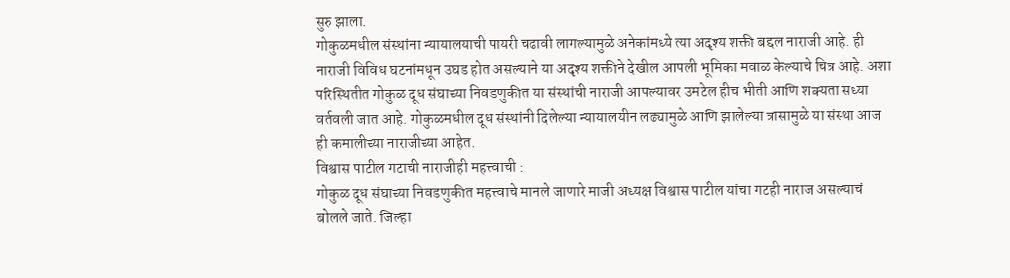सुरु झाला.
गोकुळमधील संस्थांना न्यायालयाची पायरी चढावी लागल्यामुळे अनेकांमध्ये त्या अदृश्य शक्ती बद्दल नाराजी आहे. ही नाराजी विविध घटनांमधून उघड होत असल्याने या अदृश्य शक्तीने देखील आपली भूमिका मवाळ केल्याचे चित्र आहे. अशा परिस्थितीत गोकुळ दूध संघाच्या निवडणुकीत या संस्थांची नाराजी आपल्यावर उमटेल हीच भीती आणि शक्यता सध्या वर्तवली जात आहे. गोकुळमधील दूध संस्थांनी दिलेल्या न्यायालयीन लढ्यामुळे आणि झालेल्या त्रासामुळे या संस्था आज ही कमालीच्या नाराजीच्या आहेत.
विश्वास पाटील गटाची नाराजीही महत्त्वाची :
गोकुळ दूध संघाच्या निवडणुकीत महत्त्वाचे मानले जाणारे माजी अध्यक्ष विश्वास पाटील यांचा गटही नाराज असल्याचं बोलले जाते. जिल्हा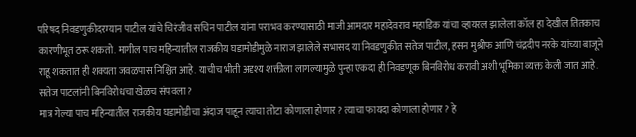परिषद निवडणुकीदरम्यान पाटील यांचे चिरंजीव सचिन पाटील यांना पराभव करण्यासाठी माजी आमदार महादेवराव महाडिक यांचा व्हायरल झालेला कॉल हा देखील तितकाच कारणीभूत ठरू शकतो. मागील पाच महिन्यातील राजकीय घडामोडीमुळे नाराज झालेले सभासद या निवडणुकीत सतेज पाटील, हसन मुश्रीफ आणि चंद्रदीप नरके यांच्या बाजूने राहू शकतात ही शक्यता जवळपास निश्चित आहे. याचीच भीती अदृश्य शक्तीला लागल्यामुळे पुन्हा एकदा ही निवडणूक बिनविरोध करावी अशी भूमिका व्यक्त केली जात आहे.
सतेज पाटलांनी बिनविरोधचा खेळच संपवला?
मात्र गेल्या पाच महिन्यातील राजकीय घडामोडीचा अंदाज पाहून त्याचा तोटा कोणाला होणार? त्याचा फायदा कोणाला होणार? हे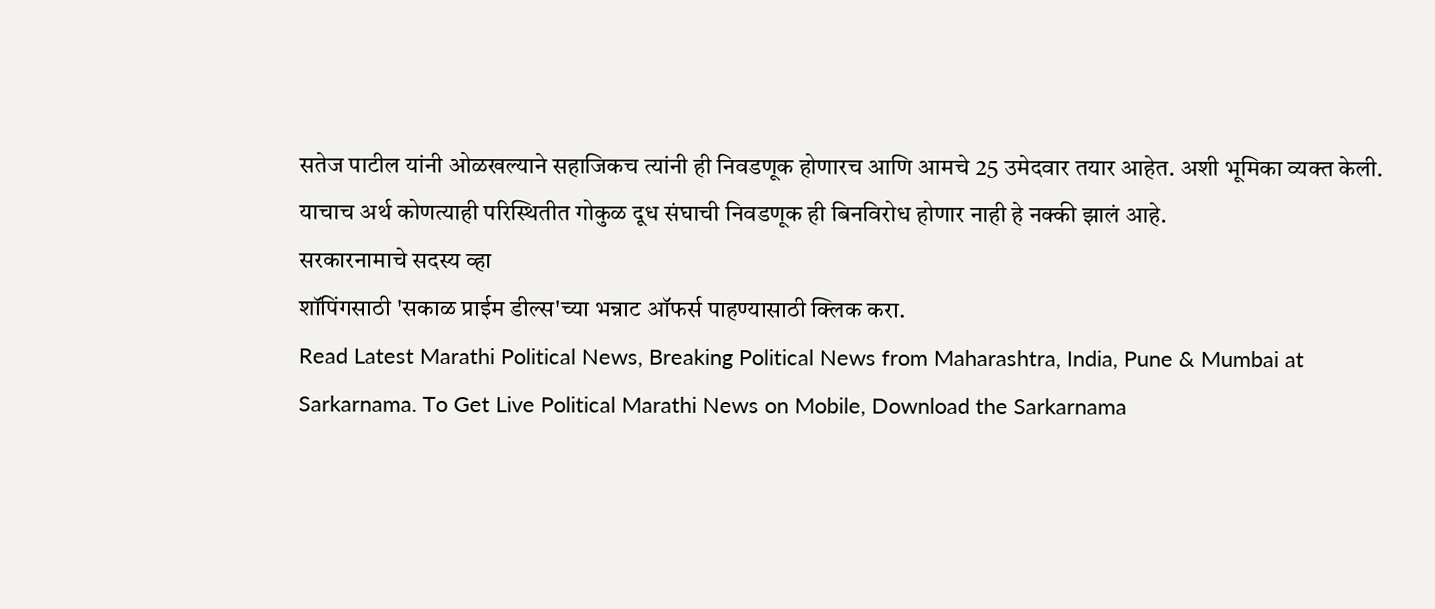सतेज पाटील यांनी ओळखल्याने सहाजिकच त्यांनी ही निवडणूक होणारच आणि आमचे 25 उमेदवार तयार आहेत. अशी भूमिका व्यक्त केली. याचाच अर्थ कोणत्याही परिस्थितीत गोकुळ दूध संघाची निवडणूक ही बिनविरोध होणार नाही हे नक्की झालं आहे.
सरकारनामाचे सदस्य व्हा
शॉपिंगसाठी 'सकाळ प्राईम डील्स'च्या भन्नाट ऑफर्स पाहण्यासाठी क्लिक करा.
Read Latest Marathi Political News, Breaking Political News from Maharashtra, India, Pune & Mumbai at Sarkarnama. To Get Live Political Marathi News on Mobile, Download the Sarkarnama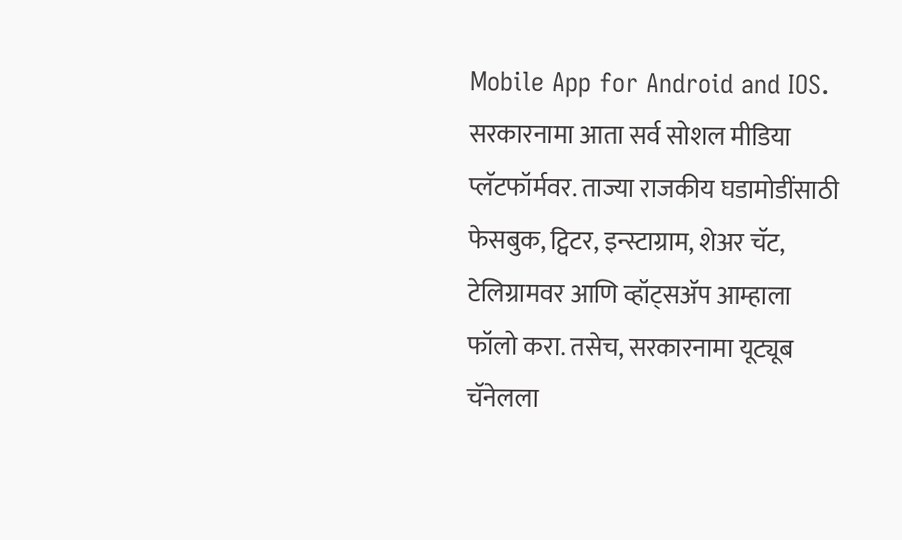Mobile App for Android and IOS. सरकारनामा आता सर्व सोशल मीडिया प्लॅटफॉर्मवर. ताज्या राजकीय घडामोडींसाठी फेसबुक, ट्विटर, इन्स्टाग्राम, शेअर चॅट, टेलिग्रामवर आणि व्हॉट्सॲप आम्हाला फॉलो करा. तसेच, सरकारनामा यूट्यूब चॅनेलला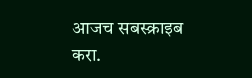आजच सबस्क्राइब करा.